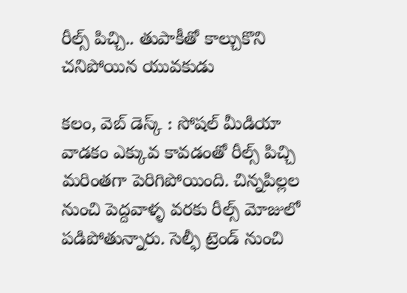రీల్స్ పిచ్చి.. తుపాకీతో కాల్చుకొని చనిపోయిన యువకుడు

కలం, వెబ్ డెస్క్ : సోషల్ మీడియా వాడకం ఎక్కువ కావడంతో రీల్స్ పిచ్చి మరింతగా పెరిగిపోయింది. చిన్నపిల్లల నుంచి పెద్దవాళ్ళ వరకు రీల్స్ మోజులో పడిపోతున్నారు. సెల్ఫీ ట్రెండ్ నుంచి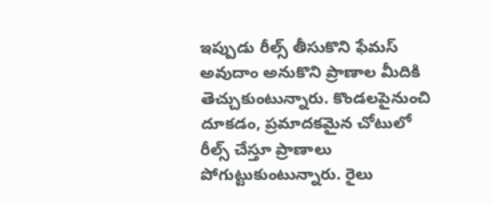ఇప్పుడు రీల్స్ తీసుకొని ఫేమస్ అవుదాం అనుకొని ప్రాణాల మీదికి తెచ్చుకుంటున్నారు. కొండలపైనుంచి దూకడం, ప్రమాదకమైన చోటులో రీల్స్ చేస్తూ ప్రాణాలు పోగుట్టుకుంటున్నారు. రైలు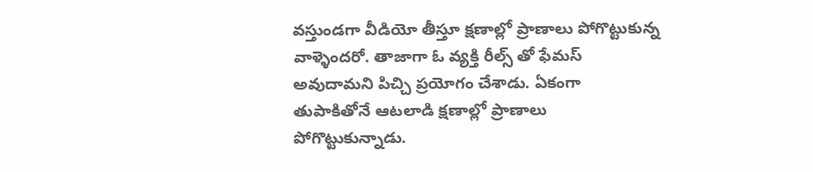వస్తుండగా వీడియో తీస్తూ క్షణాల్లో ప్రాణాలు పోగొట్టుకున్న వాళ్ళెందరో. తాజాగా ఓ వ్యక్తి రీల్స్ తో ఫేమస్ అవుదామని పిచ్చి ప్రయోగం చేశాడు. ఏకంగా తుపాకితోనే ఆటలాడి క్షణాల్లో ప్రాణాలు పోగొట్టుకున్నాడు.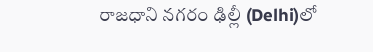రాజధాని నగరం ఢిల్లీ (Delhi)లో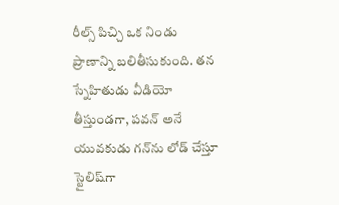రీల్స్ పిచ్చి ఒక నిండు ప్రాణాన్ని బలితీసుకుంది. తన స్నేహితుడు వీడియో తీస్తుండగా, పవన్ అనే యువకుడు గన్‌ను లోడ్ చేస్తూ స్టైలిష్‌గా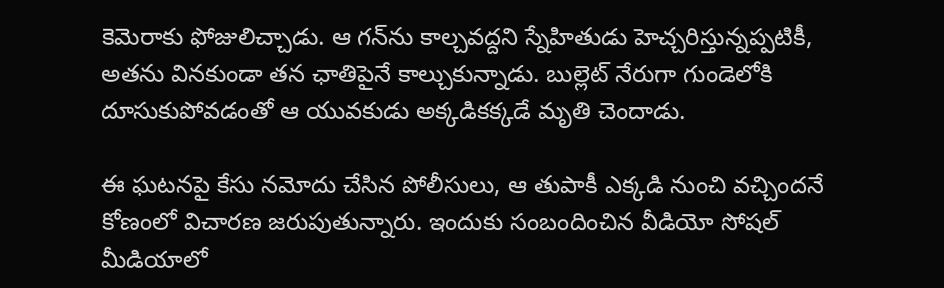కెమెరాకు ఫోజులిచ్చాడు. ఆ గన్‌ను కాల్చవద్దని స్నేహితుడు హెచ్చరిస్తున్నప్పటికీ, అతను వినకుండా తన ఛాతిపైనే కాల్చుకున్నాడు. బుల్లెట్ నేరుగా గుండెలోకి దూసుకుపోవడంతో ఆ యువకుడు అక్కడికక్కడే మృతి చెందాడు.

ఈ ఘటనపై కేసు నమోదు చేసిన పోలీసులు, ఆ తుపాకీ ఎక్కడి నుంచి వచ్చిందనే కోణంలో విచారణ జరుపుతున్నారు. ఇందుకు సంబందించిన వీడియో సోషల్ మీడియాలో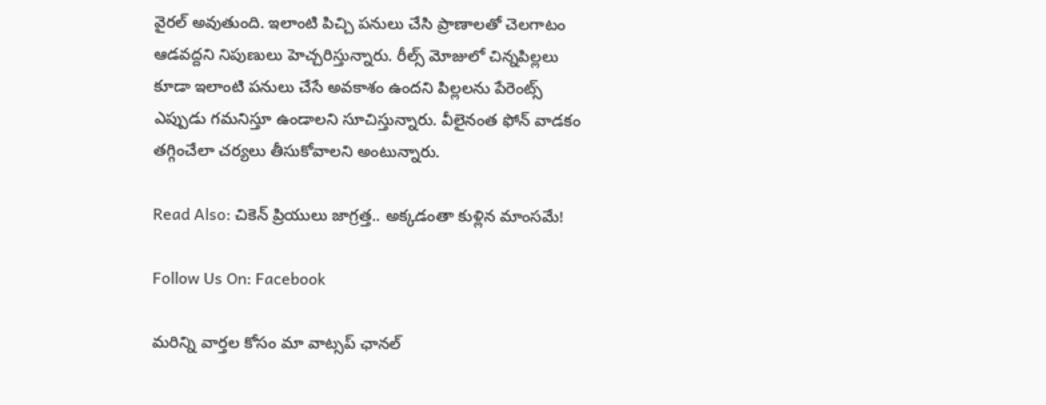వైరల్ అవుతుంది. ఇలాంటి పిచ్చి పనులు చేసి ప్రాణాలతో చెలగాటం ఆడవద్దని నిపుణులు హెచ్చరిస్తున్నారు. రీల్స్ మోజులో చిన్నపిల్లలు కూడా ఇలాంటి పనులు చేసే అవకాశం ఉందని పిల్లలను పేరెంట్స్ ఎప్పుడు గమనిస్తూ ఉండాలని సూచిస్తున్నారు. వీలైనంత ఫోన్ వాడకం తగ్గించేలా చర్యలు తీసుకోవాలని అంటున్నారు.

Read Also: చికెన్ ప్రియులు జాగ్రత్త.. అక్కడంతా కుళ్లిన మాంసమే!

Follow Us On: Facebook

మ‌రిన్ని వార్త‌ల కోసం మా వాట్స‌ప్ ఛాన‌ల్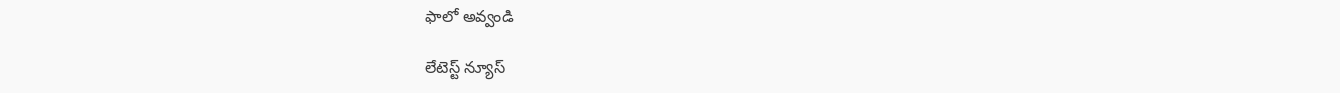ఫాలో అవ్వండి

లేటెస్ట్ న్యూస్‌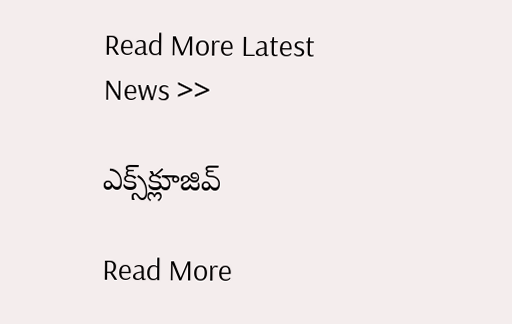Read More Latest News >>

ఎక్స్‌క్లూజివ్‌

Read More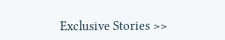Exclusive Stories >>